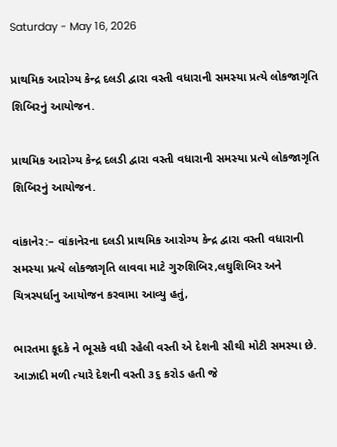Saturday - May 16, 2026

પ્રાથમિક આરોગ્ય કેન્દ્ર દલડી દ્વારા વસ્તી વધારાની સમસ્યા પ્રત્યે લોકજાગૃતિ શિબિરનું આયોજન.

પ્રાથમિક આરોગ્ય કેન્દ્ર દલડી દ્વારા વસ્તી વધારાની સમસ્યા પ્રત્યે લોકજાગૃતિ શિબિરનું આયોજન.

વાંકાનેર:– વાંકાનેરના દલડી પ્રાથમિક આરોગ્ય કેન્દ્ર દ્વારા વસ્તી વધારાની સમસ્યા પ્રત્યે લોકજાગૃતિ લાવવા માટે ગુરુશિબિર,લઘુશિબિર અને ચિત્રસ્પર્ધાનુ આયોજન કરવામા આવ્યુ હતું,

ભારતમા કૂદકે ને ભૂસકે વધી રહેલી વસ્તી એ દેશની સૌથી મોટી સમસ્યા છે. આઝાદી મળી ત્યારે દેશની વસ્તી ૩૬ કરોડ હતી જે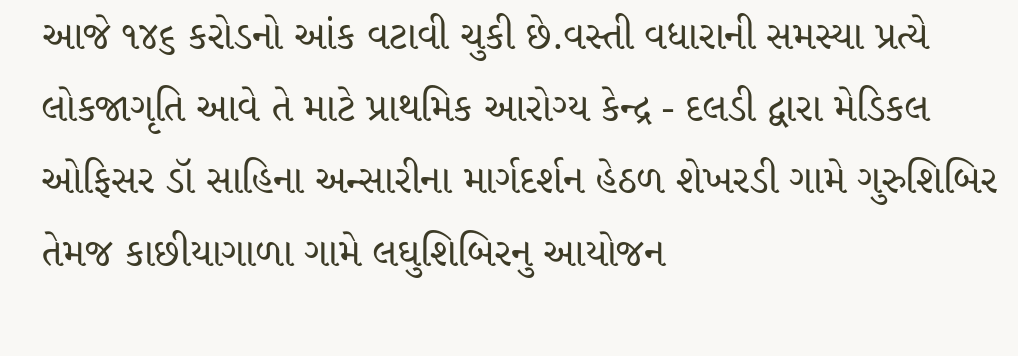આજે ૧૪૬ કરોડનો આંક વટાવી ચુકી છે.વસ્તી વધારાની સમસ્યા પ્રત્યે લોકજાગૃતિ આવે તે માટે પ્રાથમિક આરોગ્ય કેન્દ્ર - દલડી દ્વારા મેડિકલ ઓફિસર ડૉ સાહિના અન્સારીના માર્ગદર્શન હેઠળ શેખરડી ગામે ગુરુશિબિર તેમજ કાછીયાગાળા ગામે લઘુશિબિરનુ આયોજન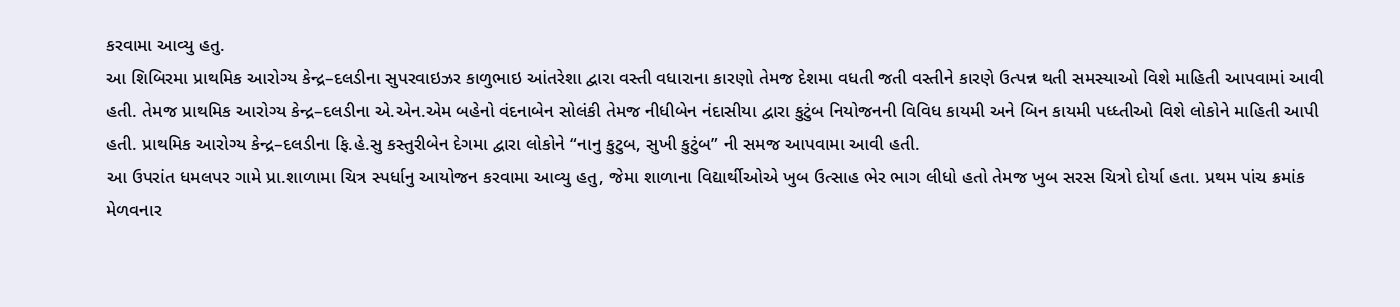કરવામા આવ્યુ હતુ.
આ શિબિરમા પ્રાથમિક આરોગ્ય કેન્દ્ર–દલડીના સુપરવાઇઝર કાળુભાઇ આંતરેશા દ્વારા વસ્તી વધારાના કારણો તેમજ દેશમા વધતી જતી વસ્તીને કારણે ઉત્પન્ન થતી સમસ્યાઓ વિશે માહિતી આપવામાં આવી હતી. તેમજ પ્રાથમિક આરોગ્ય કેન્દ્ર–દલડીના એ.એન.એમ બહેનો વંદનાબેન સોલંકી તેમજ નીધીબેન નંદાસીયા દ્વારા કુટુંબ નિયોજનની વિવિધ કાયમી અને બિન કાયમી પધ્ધ્તીઓ વિશે લોકોને માહિતી આપી હતી. પ્રાથમિક આરોગ્ય કેન્દ્ર–દલડીના ફિ.હે.સુ કસ્તુરીબેન દેગમા દ્વારા લોકોને “નાનુ કુટુબ, સુખી કુટુંબ” ની સમજ આપવામા આવી હતી.
આ ઉપરાંત ધમલપર ગામે પ્રા.શાળામા ચિત્ર સ્પર્ધાનુ આયોજન કરવામા આવ્યુ હતુ, જેમા શાળાના વિદ્યાર્થીઓએ ખુબ ઉત્સાહ ભેર ભાગ લીધો હતો તેમજ ખુબ સરસ ચિત્રો દોર્યા હતા. પ્રથમ પાંચ ક્રમાંક મેળવનાર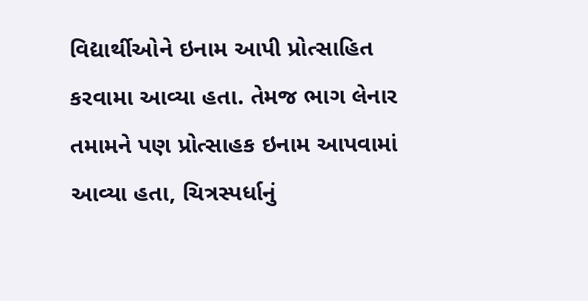વિદ્યાર્થીઓને ઇનામ આપી પ્રોત્સાહિત કરવામા આવ્યા હતા. તેમજ ભાગ લેનાર તમામને પણ પ્રોત્સાહક ઇનામ આપવામાં આવ્યા હતા, ચિત્રસ્પર્ધાનું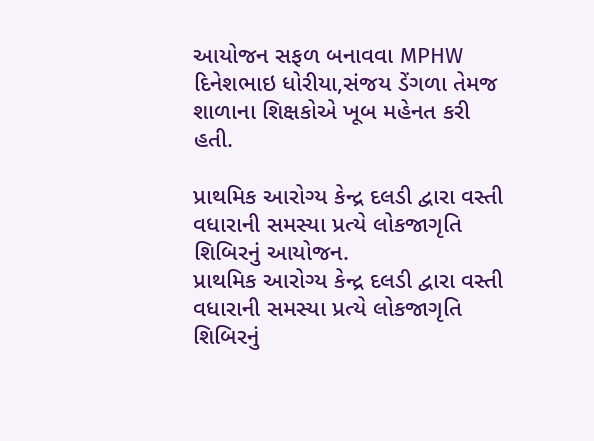આયોજન સફળ બનાવવા MPHW દિનેશભાઇ ધોરીયા,સંજય ડેંગળા તેમજ શાળાના શિક્ષકોએ ખૂબ મહેનત કરી હતી.

પ્રાથમિક આરોગ્ય કેન્દ્ર દલડી દ્વારા વસ્તી વધારાની સમસ્યા પ્રત્યે લોકજાગૃતિ શિબિરનું આયોજન.
પ્રાથમિક આરોગ્ય કેન્દ્ર દલડી દ્વારા વસ્તી વધારાની સમસ્યા પ્રત્યે લોકજાગૃતિ શિબિરનું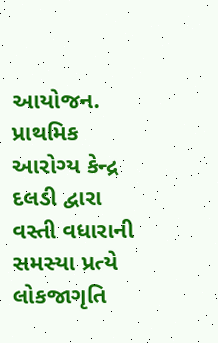આયોજન.
પ્રાથમિક આરોગ્ય કેન્દ્ર દલડી દ્વારા વસ્તી વધારાની સમસ્યા પ્રત્યે લોકજાગૃતિ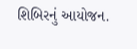શિબિરનું આયોજન.